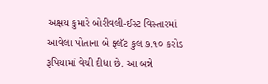અક્ષય કુમારે બોરીવલી-ઈસ્ટ વિસ્તારમાં આવેલા પોતાના બે ફ્લૅટ કુલ ૭.૧૦ કરોડ રૂપિયામાં વેચી દીધા છે. આ બન્ને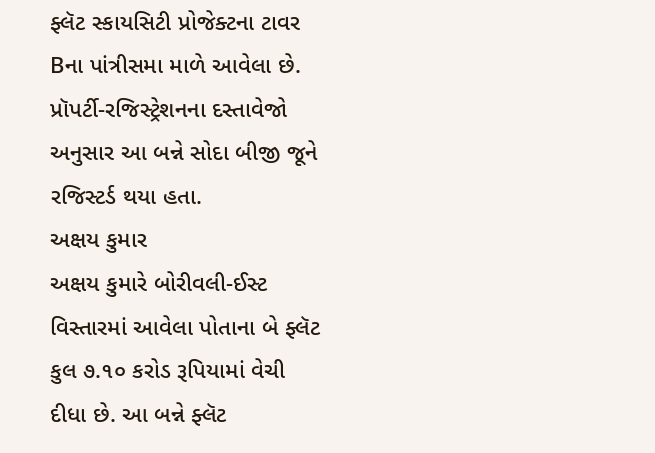ફ્લૅટ સ્કાયસિટી પ્રોજેક્ટના ટાવર Bના પાંત્રીસમા માળે આવેલા છે. પ્રૉપર્ટી-રજિસ્ટ્રેશનના દસ્તાવેજો અનુસાર આ બન્ને સોદા બીજી જૂને રજિસ્ટર્ડ થયા હતા.
અક્ષય કુમાર
અક્ષય કુમારે બોરીવલી-ઈસ્ટ વિસ્તારમાં આવેલા પોતાના બે ફ્લૅટ કુલ ૭.૧૦ કરોડ રૂપિયામાં વેચી દીધા છે. આ બન્ને ફ્લૅટ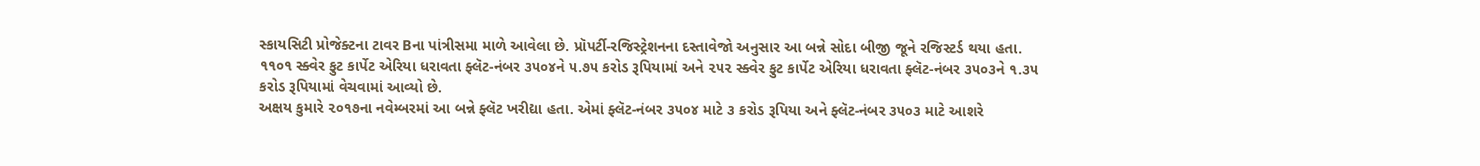સ્કાયસિટી પ્રોજેક્ટના ટાવર Bના પાંત્રીસમા માળે આવેલા છે. પ્રૉપર્ટી-રજિસ્ટ્રેશનના દસ્તાવેજો અનુસાર આ બન્ને સોદા બીજી જૂને રજિસ્ટર્ડ થયા હતા.
૧૧૦૧ સ્ક્વેર ફુટ કાર્પેટ એરિયા ધરાવતા ફ્લૅટ-નંબર ૩૫૦૪ને ૫.૭૫ કરોડ રૂપિયામાં અને ૨૫૨ સ્ક્વેર ફુટ કાર્પેટ એરિયા ધરાવતા ફ્લૅટ-નંબર ૩૫૦૩ને ૧.૩૫ કરોડ રૂપિયામાં વેચવામાં આવ્યો છે.
અક્ષય કુમારે ૨૦૧૭ના નવેમ્બરમાં આ બન્ને ફ્લૅટ ખરીદ્યા હતા. એમાં ફ્લૅટ-નંબર ૩૫૦૪ માટે ૩ કરોડ રૂપિયા અને ફ્લૅટ-નંબર ૩૫૦૩ માટે આશરે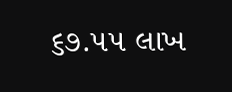૬૭.૫૫ લાખ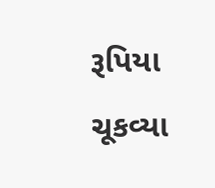રૂપિયા ચૂકવ્યા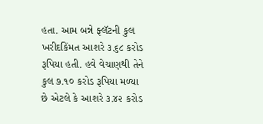હતા. આમ બન્ને ફ્લૅટની કુલ ખરીદકિંમત આશરે ૩.૬૮ કરોડ રૂપિયા હતી. હવે વેચાણથી તેને કુલ ૭.૧૦ કરોડ રૂપિયા મળ્યા છે એટલે કે આશરે ૩.૪૨ કરોડ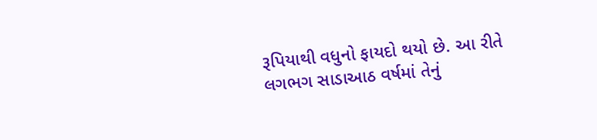રૂપિયાથી વધુનો ફાયદો થયો છે. આ રીતે લગભગ સાડાઆઠ વર્ષમાં તેનું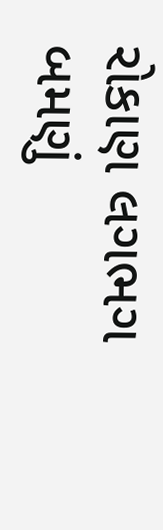રોકાણ લગભગ બમણું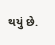થયું છે.